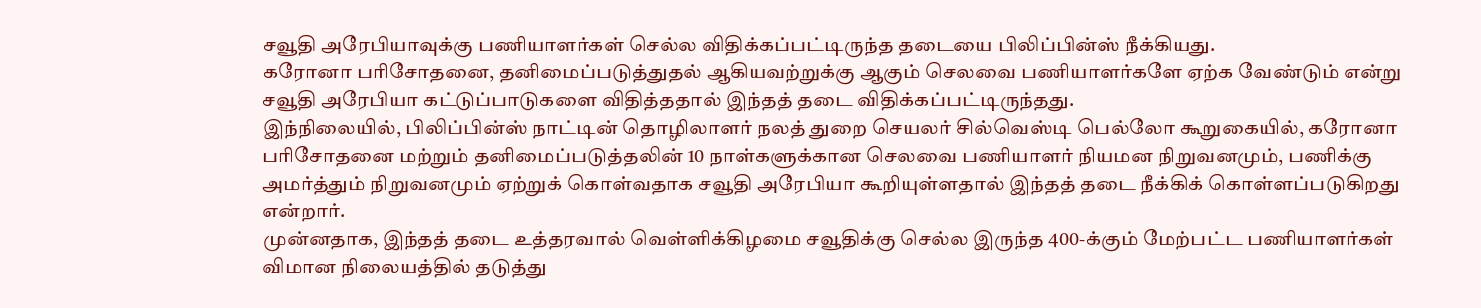சவூதி அரேபியாவுக்கு பணியாளர்கள் செல்ல விதிக்கப்பட்டிருந்த தடையை பிலிப்பின்ஸ் நீக்கியது.
கரோனா பரிசோதனை, தனிமைப்படுத்துதல் ஆகியவற்றுக்கு ஆகும் செலவை பணியாளர்களே ஏற்க வேண்டும் என்று சவூதி அரேபியா கட்டுப்பாடுகளை விதித்ததால் இந்தத் தடை விதிக்கப்பட்டிருந்தது.
இந்நிலையில், பிலிப்பின்ஸ் நாட்டின் தொழிலாளர் நலத் துறை செயலர் சில்வெஸ்டி பெல்லோ கூறுகையில், கரோனா பரிசோதனை மற்றும் தனிமைப்படுத்தலின் 10 நாள்களுக்கான செலவை பணியாளர் நியமன நிறுவனமும், பணிக்கு அமர்த்தும் நிறுவனமும் ஏற்றுக் கொள்வதாக சவூதி அரேபியா கூறியுள்ளதால் இந்தத் தடை நீக்கிக் கொள்ளப்படுகிறது என்றார்.
முன்னதாக, இந்தத் தடை உத்தரவால் வெள்ளிக்கிழமை சவூதிக்கு செல்ல இருந்த 400-க்கும் மேற்பட்ட பணியாளர்கள் விமான நிலையத்தில் தடுத்து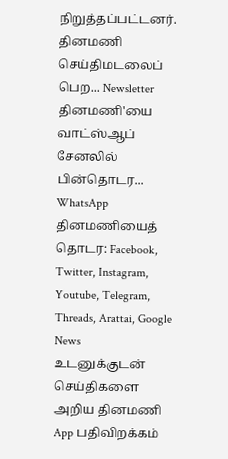நிறுத்தப்பட்டனர்.
தினமணி செய்திமடலைப் பெற... Newsletter
தினமணி'யை வாட்ஸ்ஆப் சேனலில் பின்தொடர... WhatsApp
தினமணியைத் தொடர: Facebook, Twitter, Instagram, Youtube, Telegram, Threads, Arattai, Google News
உடனுக்குடன் செய்திகளை அறிய தினமணி App பதிவிறக்கம்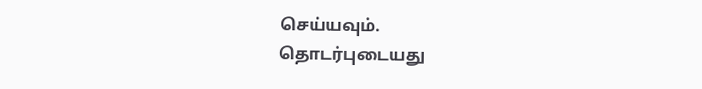செய்யவும்.
தொடர்புடையது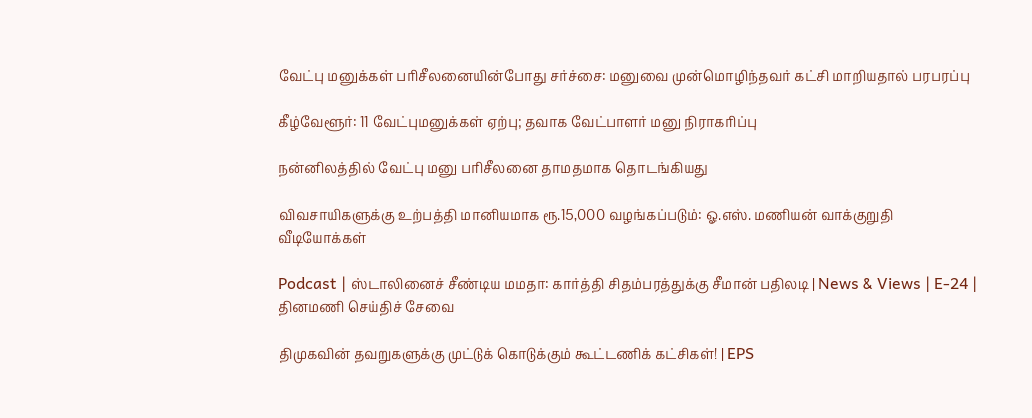வேட்பு மனுக்கள் பரிசீலனையின்போது சர்ச்சை: மனுவை முன்மொழிந்தவர் கட்சி மாறியதால் பரபரப்பு

கீழ்வேளூர்: 11 வேட்புமனுக்கள் ஏற்பு; தவாக வேட்பாளர் மனு நிராகரிப்பு

நன்னிலத்தில் வேட்பு மனு பரிசீலனை தாமதமாக தொடங்கியது

விவசாயிகளுக்கு உற்பத்தி மானியமாக ரூ.15,000 வழங்கப்படும்: ஓ.எஸ். மணியன் வாக்குறுதி
வீடியோக்கள்

Podcast | ஸ்டாலினைச் சீண்டிய மமதா: கார்த்தி சிதம்பரத்துக்கு சீமான் பதிலடி | News & Views | E-24 |
தினமணி செய்திச் சேவை

திமுகவின் தவறுகளுக்கு முட்டுக் கொடுக்கும் கூட்டணிக் கட்சிகள்! | EPS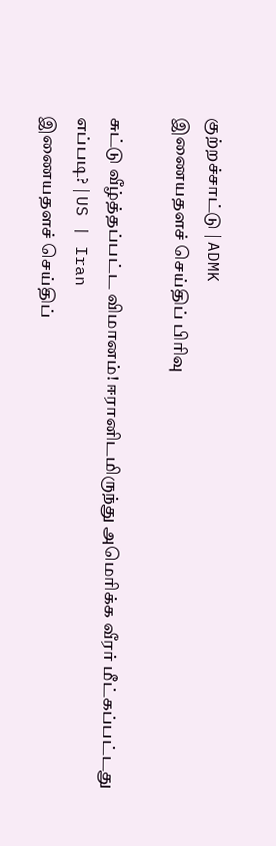குற்றச்சாட்டு | ADMK
இணையதளச் செய்திப் பிரிவு

சுட்டு வீழ்த்தப்பட்ட விமானம்! ஈரானிடமிருந்து அமெரிக்க வீரர் மீட்கப்பட்டது எப்படி? | US | Iran
இணையதளச் செய்திப்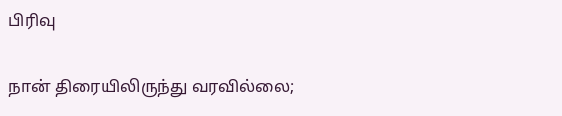பிரிவு

நான் திரையிலிருந்து வரவில்லை;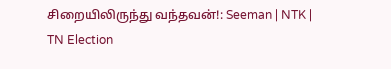சிறையிலிருந்து வந்தவன்!: Seeman | NTK | TN Election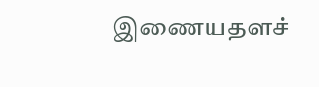இணையதளச்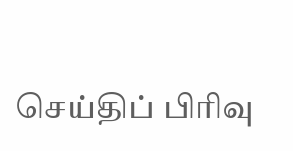செய்திப் பிரிவு